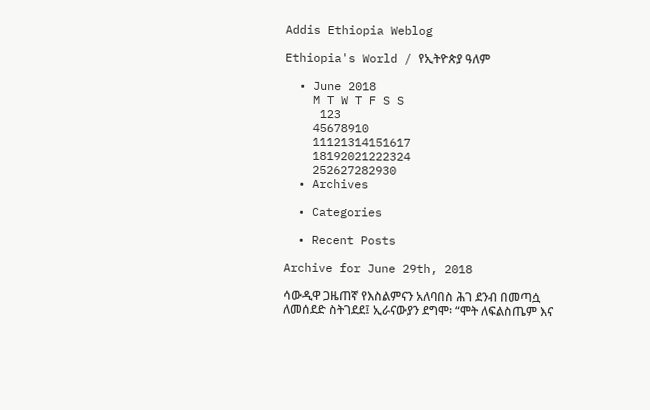Addis Ethiopia Weblog

Ethiopia's World / የኢትዮጵያ ዓለም

  • June 2018
    M T W T F S S
     123
    45678910
    11121314151617
    18192021222324
    252627282930
  • Archives

  • Categories

  • Recent Posts

Archive for June 29th, 2018

ሳውዲዋ ጋዜጠኛ የእስልምናን አለባበስ ሕገ ደንብ በመጣሷ ለመሰደድ ስትገደደ፤ ኢራናውያን ደግሞ፡ “ሞት ለፍልስጤም እና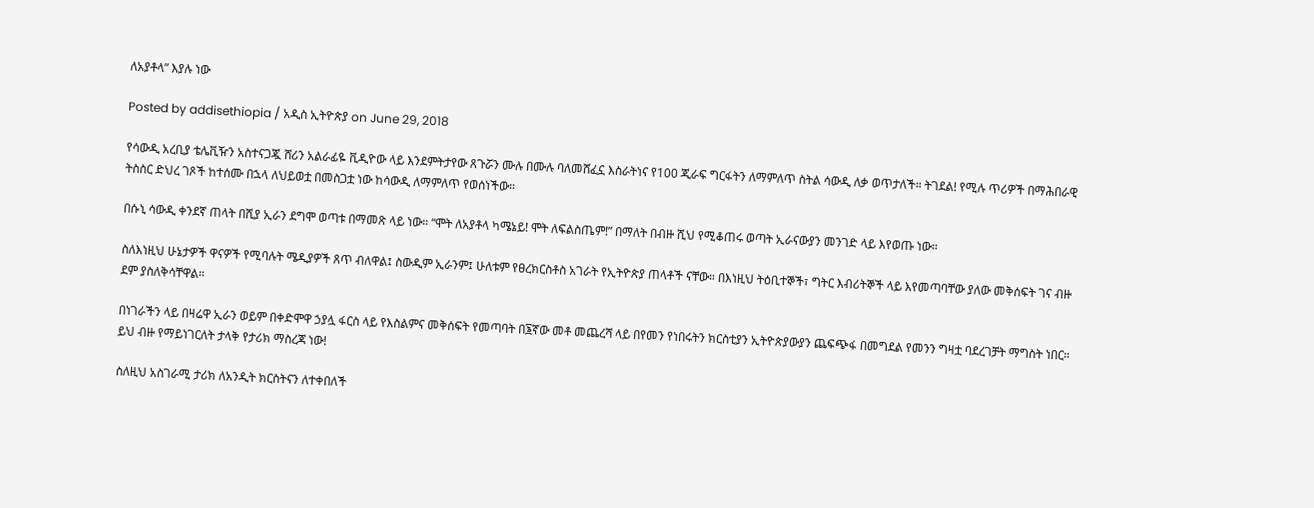ለአያቶላ” እያሉ ነው

Posted by addisethiopia / አዲስ ኢትዮጵያ on June 29, 2018

የሳውዲ አረቢያ ቴሌቪዥን አስተናጋጇ ሸሪን አልራፊዬ ቪዲዮው ላይ እንደምትታየው ጸጉሯን ሙሉ በሙሉ ባለመሸፈኗ እስራትነና የ100 ጂራፍ ግርፋትን ለማምለጥ ስትል ሳውዲ ለቃ ወጥታለች። ትገደል! የሚሉ ጥሪዎች በማሕበራዊ ትስስር ድህረ ገጾች ከተሰሙ በኋላ ለህይወቷ በመስጋቷ ነው ከሳውዲ ለማምለጥ የወሰነችው።

በሱኒ ሳውዲ ቀንደኛ ጠላት በሺያ ኢራን ደግሞ ወጣቱ በማመጽ ላይ ነው። “ሞት ለአያቶላ ካሜኔይ! ሞት ለፍልስጤም!” በማለት በብዙ ሺህ የሚቆጠሩ ወጣት ኢራናውያን መንገድ ላይ እየወጡ ነው።

ስለእነዚህ ሁኔታዎች ዋናዎች የሚባሉት ሜዲያዎች ጸጥ ብለዋል፤ ስውዲም ኢራንም፤ ሁለቱም የፀረክርስቶስ አገራት የኢትዮጵያ ጠላቶች ናቸው። በእነዚህ ትዕቢተኞች፣ ግትር እብሪትኞች ላይ እየመጣባቸው ያለው መቅሰፍት ገና ብዙ ደም ያስለቅሳቸዋል።

በነገራችን ላይ በዛሬዋ ኢራን ወይም በቀድሞዋ ኃያሏ ፋርስ ላይ የእስልምና መቅሰፍት የመጣባት በ፮ኛው መቶ መጨረሻ ላይ በየመን የነበሩትን ክርስቲያን ኢትዮጵያውያን ጨፍጭፋ በመግደል የመንን ግዛቷ ባደረገቻት ማግስት ነበር። ይህ ብዙ የማይነገርለት ታላቅ የታሪክ ማስረጃ ነው!

ስለዚህ አስገራሚ ታሪክ ለአንዲት ክርስትናን ለተቀበለች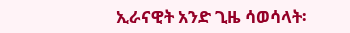ኢራናዊት አንድ ጊዜ ሳወሳላት፡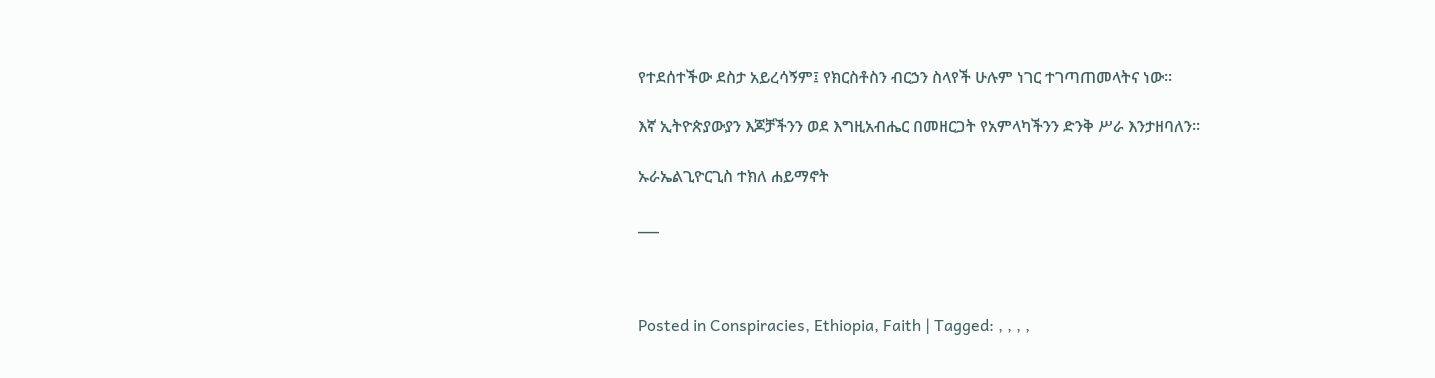የተደሰተችው ደስታ አይረሳኝም፤ የክርስቶስን ብርኃን ስላየች ሁሉም ነገር ተገጣጠመላትና ነው።

እኛ ኢትዮጵያውያን እጆቻችንን ወደ እግዚአብሔር በመዘርጋት የአምላካችንን ድንቅ ሥራ እንታዘባለን።

ኡራኤልጊዮርጊስ ተክለ ሐይማኖት

___



Posted in Conspiracies, Ethiopia, Faith | Tagged: , , , ,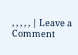, , , , , | Leave a Comment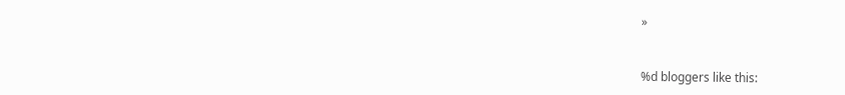»


%d bloggers like this: